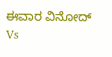ಈವಾರ ವಿನೋದ್ Vs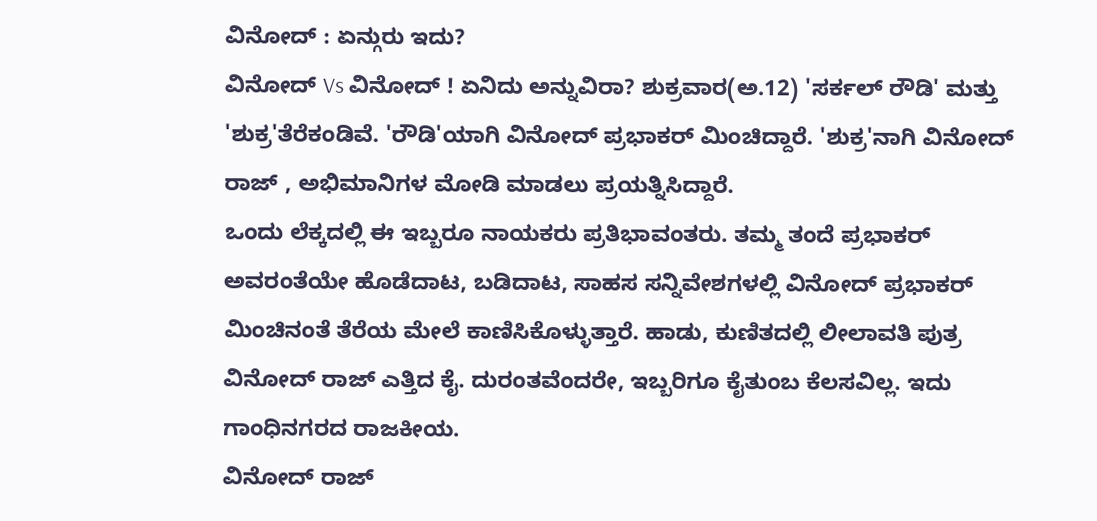ವಿನೋದ್ : ಏನ್ಗುರು ಇದು?
ವಿನೋದ್ Vs ವಿನೋದ್ ! ಏನಿದು ಅನ್ನುವಿರಾ? ಶುಕ್ರವಾರ(ಅ.12) 'ಸರ್ಕಲ್ ರೌಡಿ' ಮತ್ತು 'ಶುಕ್ರ'ತೆರೆಕಂಡಿವೆ. 'ರೌಡಿ'ಯಾಗಿ ವಿನೋದ್ ಪ್ರಭಾಕರ್ ಮಿಂಚಿದ್ದಾರೆ. 'ಶುಕ್ರ'ನಾಗಿ ವಿನೋದ್ ರಾಜ್ , ಅಭಿಮಾನಿಗಳ ಮೋಡಿ ಮಾಡಲು ಪ್ರಯತ್ನಿಸಿದ್ದಾರೆ.
ಒಂದು ಲೆಕ್ಕದಲ್ಲಿ ಈ ಇಬ್ಬರೂ ನಾಯಕರು ಪ್ರತಿಭಾವಂತರು. ತಮ್ಮ ತಂದೆ ಪ್ರಭಾಕರ್ ಅವರಂತೆಯೇ ಹೊಡೆದಾಟ, ಬಡಿದಾಟ, ಸಾಹಸ ಸನ್ನಿವೇಶಗಳಲ್ಲಿ ವಿನೋದ್ ಪ್ರಭಾಕರ್ ಮಿಂಚಿನಂತೆ ತೆರೆಯ ಮೇಲೆ ಕಾಣಿಸಿಕೊಳ್ಳುತ್ತಾರೆ. ಹಾಡು, ಕುಣಿತದಲ್ಲಿ ಲೀಲಾವತಿ ಪುತ್ರ ವಿನೋದ್ ರಾಜ್ ಎತ್ತಿದ ಕೈ. ದುರಂತವೆಂದರೇ, ಇಬ್ಬರಿಗೂ ಕೈತುಂಬ ಕೆಲಸವಿಲ್ಲ. ಇದು ಗಾಂಧಿನಗರದ ರಾಜಕೀಯ.
ವಿನೋದ್ ರಾಜ್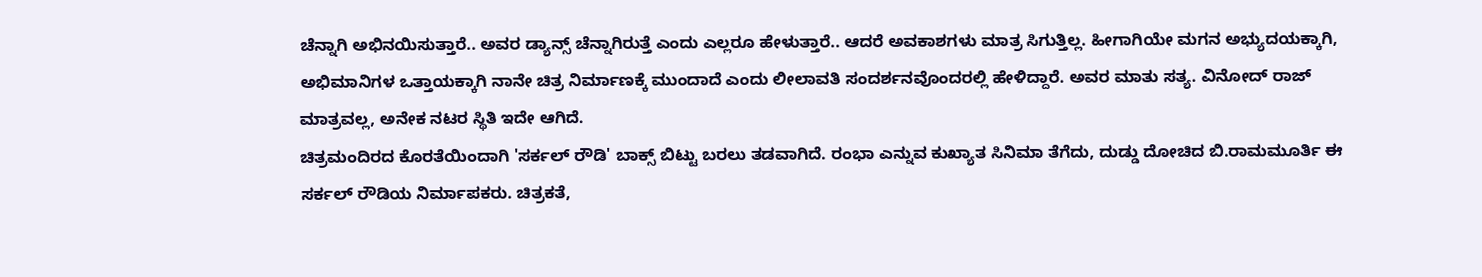ಚೆನ್ನಾಗಿ ಅಭಿನಯಿಸುತ್ತಾರೆ.. ಅವರ ಡ್ಯಾನ್ಸ್ ಚೆನ್ನಾಗಿರುತ್ತೆ ಎಂದು ಎಲ್ಲರೂ ಹೇಳುತ್ತಾರೆ.. ಆದರೆ ಅವಕಾಶಗಳು ಮಾತ್ರ ಸಿಗುತ್ತಿಲ್ಲ. ಹೀಗಾಗಿಯೇ ಮಗನ ಅಭ್ಯುದಯಕ್ಕಾಗಿ, ಅಭಿಮಾನಿಗಳ ಒತ್ತಾಯಕ್ಕಾಗಿ ನಾನೇ ಚಿತ್ರ ನಿರ್ಮಾಣಕ್ಕೆ ಮುಂದಾದೆ ಎಂದು ಲೀಲಾವತಿ ಸಂದರ್ಶನವೊಂದರಲ್ಲಿ ಹೇಳಿದ್ದಾರೆ. ಅವರ ಮಾತು ಸತ್ಯ. ವಿನೋದ್ ರಾಜ್ ಮಾತ್ರವಲ್ಲ, ಅನೇಕ ನಟರ ಸ್ಥಿತಿ ಇದೇ ಆಗಿದೆ.
ಚಿತ್ರಮಂದಿರದ ಕೊರತೆಯಿಂದಾಗಿ 'ಸರ್ಕಲ್ ರೌಡಿ' ಬಾಕ್ಸ್ ಬಿಟ್ಟು ಬರಲು ತಡವಾಗಿದೆ. ರಂಭಾ ಎನ್ನುವ ಕುಖ್ಯಾತ ಸಿನಿಮಾ ತೆಗೆದು, ದುಡ್ಡು ದೋಚಿದ ಬಿ.ರಾಮಮೂರ್ತಿ ಈ ಸರ್ಕಲ್ ರೌಡಿಯ ನಿರ್ಮಾಪಕರು. ಚಿತ್ರಕತೆ,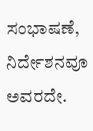ಸಂಭಾಷಣೆ, ನಿರ್ದೇಶನವೂ ಅವರದೇ.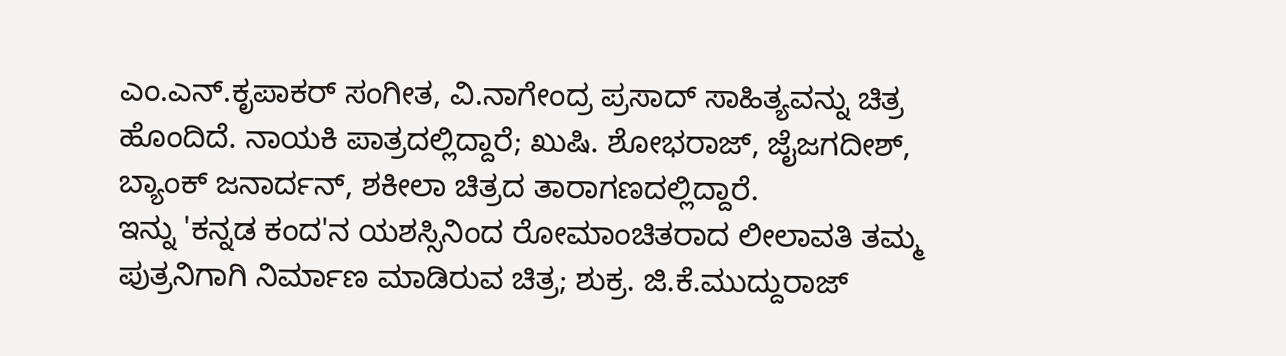ಎಂ.ಎನ್.ಕೃಪಾಕರ್ ಸಂಗೀತ, ವಿ.ನಾಗೇಂದ್ರ ಪ್ರಸಾದ್ ಸಾಹಿತ್ಯವನ್ನು ಚಿತ್ರ ಹೊಂದಿದೆ. ನಾಯಕಿ ಪಾತ್ರದಲ್ಲಿದ್ದಾರೆ; ಖುಷಿ. ಶೋಭರಾಜ್, ಜೈಜಗದೀಶ್, ಬ್ಯಾಂಕ್ ಜನಾರ್ದನ್, ಶಕೀಲಾ ಚಿತ್ರದ ತಾರಾಗಣದಲ್ಲಿದ್ದಾರೆ.
ಇನ್ನು 'ಕನ್ನಡ ಕಂದ'ನ ಯಶಸ್ಸಿನಿಂದ ರೋಮಾಂಚಿತರಾದ ಲೀಲಾವತಿ ತಮ್ಮ ಪುತ್ರನಿಗಾಗಿ ನಿರ್ಮಾಣ ಮಾಡಿರುವ ಚಿತ್ರ; ಶುಕ್ರ. ಜಿ.ಕೆ.ಮುದ್ದುರಾಜ್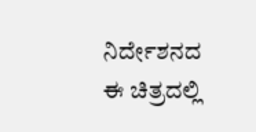ನಿರ್ದೇಶನದ ಈ ಚಿತ್ರದಲ್ಲಿ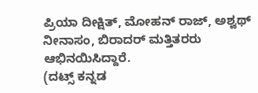ಪ್ರಿಯಾ ದೀಕ್ಷಿತ್, ಮೋಹನ್ ರಾಜ್, ಅಶ್ವಥ್ ನೀನಾಸಂ, ಬಿರಾದರ್ ಮತ್ತಿತರರು ಆಭಿನಯಿಸಿದ್ದಾರೆ.
(ದಟ್ಸ್ ಕನ್ನಡ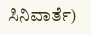ಸಿನಿವಾರ್ತೆ)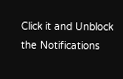Click it and Unblock the Notifications